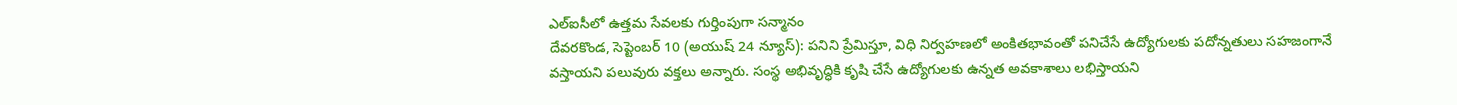ఎల్ఐసీలో ఉత్తమ సేవలకు గుర్తింపుగా సన్మానం
దేవరకొండ, సెప్టెంబర్ 10 (అయుష్ 24 న్యూస్): పనిని ప్రేమిస్తూ, విధి నిర్వహణలో అంకితభావంతో పనిచేసే ఉద్యోగులకు పదోన్నతులు సహజంగానే వస్తాయని పలువురు వక్తలు అన్నారు. సంస్థ అభివృద్ధికి కృషి చేసే ఉద్యోగులకు ఉన్నత అవకాశాలు లభిస్తాయని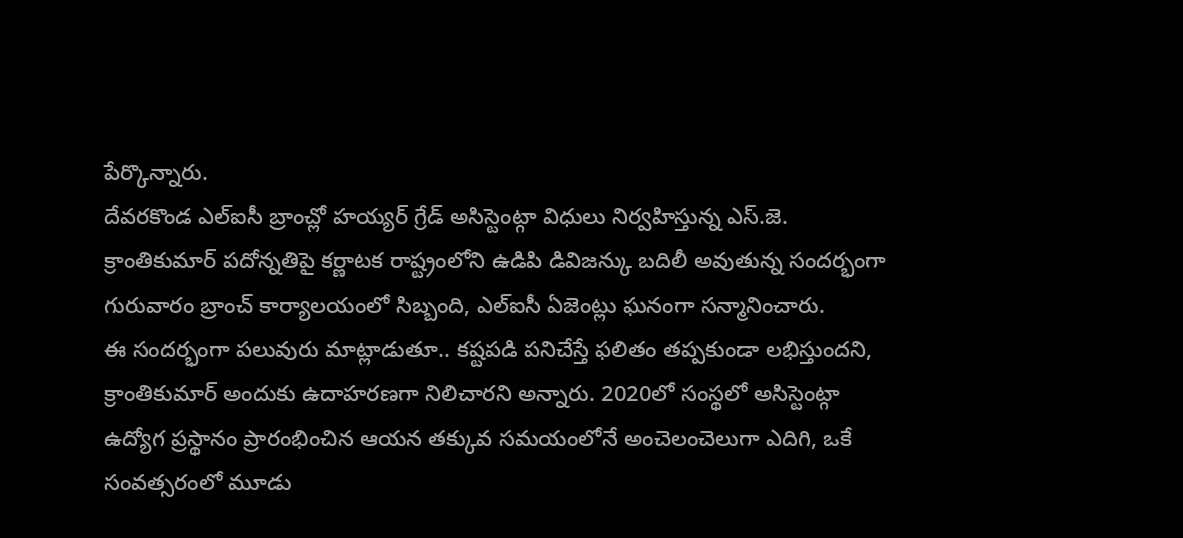పేర్కొన్నారు.
దేవరకొండ ఎల్ఐసీ బ్రాంచ్లో హయ్యర్ గ్రేడ్ అసిస్టెంట్గా విధులు నిర్వహిస్తున్న ఎస్.జె. క్రాంతికుమార్ పదోన్నతిపై కర్ణాటక రాష్ట్రంలోని ఉడిపి డివిజన్కు బదిలీ అవుతున్న సందర్భంగా గురువారం బ్రాంచ్ కార్యాలయంలో సిబ్బంది, ఎల్ఐసీ ఏజెంట్లు ఘనంగా సన్మానించారు.
ఈ సందర్భంగా పలువురు మాట్లాడుతూ.. కష్టపడి పనిచేస్తే ఫలితం తప్పకుండా లభిస్తుందని, క్రాంతికుమార్ అందుకు ఉదాహరణగా నిలిచారని అన్నారు. 2020లో సంస్థలో అసిస్టెంట్గా ఉద్యోగ ప్రస్థానం ప్రారంభించిన ఆయన తక్కువ సమయంలోనే అంచెలంచెలుగా ఎదిగి, ఒకే సంవత్సరంలో మూడు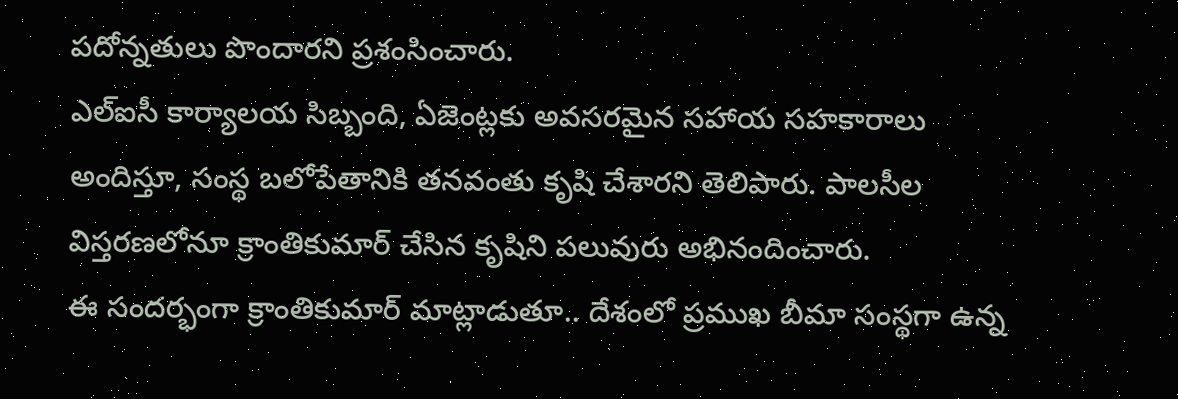పదోన్నతులు పొందారని ప్రశంసించారు.
ఎల్ఐసీ కార్యాలయ సిబ్బంది, ఏజెంట్లకు అవసరమైన సహాయ సహకారాలు అందిస్తూ, సంస్థ బలోపేతానికి తనవంతు కృషి చేశారని తెలిపారు. పాలసీల విస్తరణలోనూ క్రాంతికుమార్ చేసిన కృషిని పలువురు అభినందించారు.
ఈ సందర్భంగా క్రాంతికుమార్ మాట్లాడుతూ.. దేశంలో ప్రముఖ బీమా సంస్థగా ఉన్న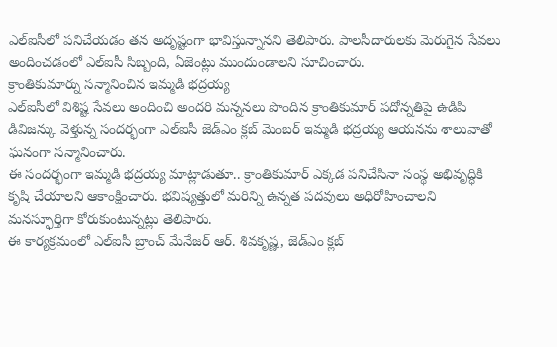ఎల్ఐసీలో పనిచేయడం తన అదృష్టంగా భావిస్తున్నానని తెలిపారు. పాలసీదారులకు మెరుగైన సేవలు అందించడంలో ఎల్ఐసీ సిబ్బంది, ఏజెంట్లు ముందుండాలని సూచించారు.
క్రాంతికుమార్ను సన్మానించిన ఇమ్మడి భద్రయ్య
ఎల్ఐసీలో విశిష్ట సేవలు అందించి అందరి మన్ననలు పొందిన క్రాంతికుమార్ పదోన్నతిపై ఉడిపి డివిజన్కు వెళ్తున్న సందర్భంగా ఎల్ఐసీ జెడ్ఎం క్లబ్ మెంబర్ ఇమ్మడి భద్రయ్య ఆయనను శాలువాతో ఘనంగా సన్మానించారు.
ఈ సందర్భంగా ఇమ్మడి భద్రయ్య మాట్లాడుతూ.. క్రాంతికుమార్ ఎక్కడ పనిచేసినా సంస్థ అభివృద్ధికి కృషి చేయాలని ఆకాంక్షించారు. భవిష్యత్తులో మరిన్ని ఉన్నత పదవులు అధిరోహించాలని మనస్ఫూర్తిగా కోరుకుంటున్నట్లు తెలిపారు.
ఈ కార్యక్రమంలో ఎల్ఐసీ బ్రాంచ్ మేనేజర్ ఆర్. శివకృష్ణ, జెడ్ఎం క్లబ్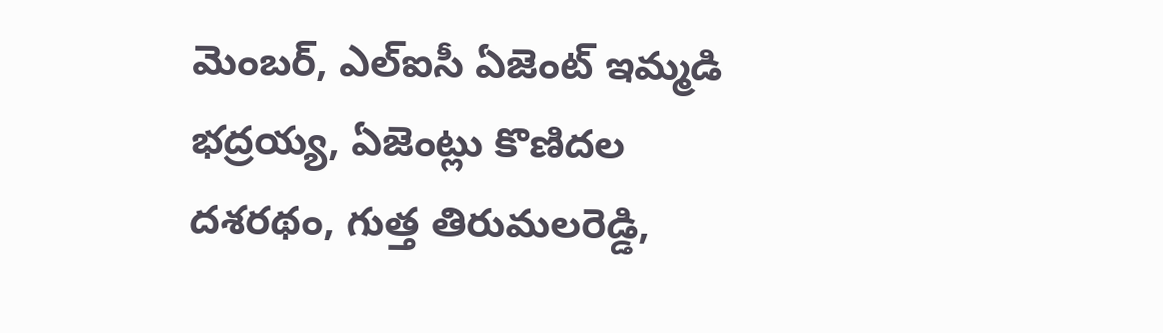మెంబర్, ఎల్ఐసీ ఏజెంట్ ఇమ్మడి భద్రయ్య, ఏజెంట్లు కొణిదల దశరథం, గుత్త తిరుమలరెడ్డి,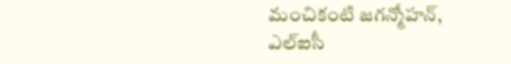మంచికంటి జగన్మోహన్, ఎల్ఐసీ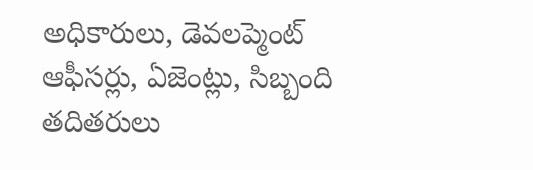అధికారులు, డెవలప్మెంట్ ఆఫీసర్లు, ఏజెంట్లు, సిబ్బంది తదితరులు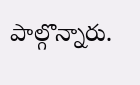పాల్గొన్నారు.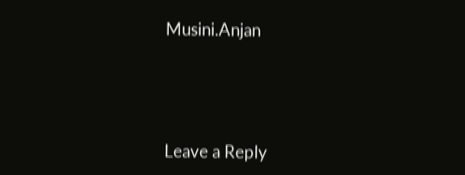Musini.Anjan





Leave a Reply